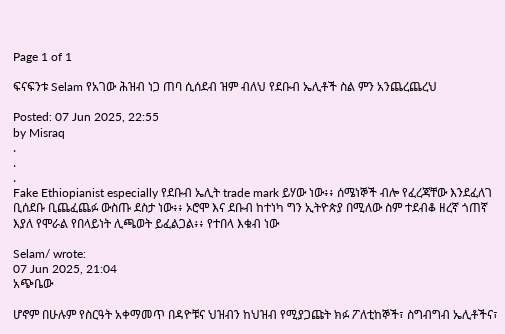Page 1 of 1

ፍናፍንቱ Selam የአገው ሕዝብ ነጋ ጠባ ሲሰደብ ዝም ብለህ የደቡብ ኤሊቶች ስል ምን አንጨረጨረህ

Posted: 07 Jun 2025, 22:55
by Misraq
.
.
.
Fake Ethiopianist especially የደቡብ ኤሊት trade mark ይሃው ነው፥፥ ሰሜነኞች ብሎ የፈረጃቸው እንደፈለገ ቢሰደቡ ቢጨፈጨፉ ውስጡ ደስታ ነው፥፥ ኦሮሞ እና ደቡብ ከተነካ ግን ኢትዮጵያ በሚለው ስም ተደብቆ ዘረኛ ጎጠኛ እያለ የሞራል የበላይነት ሊጫወት ይፈልጋል፥፥ የተበላ እቁብ ነው

Selam/ wrote:
07 Jun 2025, 21:04
አጭቤው

ሆኖም በሁሉም የስርዓት አቀማመጥ በዳዮቹና ህዝብን ከህዝብ የሚያጋጩት ክፉ ፖለቲከኞች፣ ስግብግብ ኤሊቶችና፣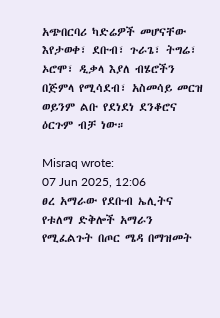አጭበርባሪ ካድሬዎች መሆናቸው እየታወቀ፣ ደቡብ፣ ጉራጌ፣ ትግሬ፣ ኦሮሞ፣ ዲቃላ እያለ ብሄሮችን በጅምላ የሚሳደብ፣ አስመሳይ መርዝ ወይንም ልቡ የደነደነ ደንቆሮና ዕርጉም ብቻ ነው።

Misraq wrote:
07 Jun 2025, 12:06
ፀረ አማራው የደቡብ ኤሊትና የቱለማ ድቅሎች አማራን የሚፈልጉት በጦር ሜዳ በማዝመት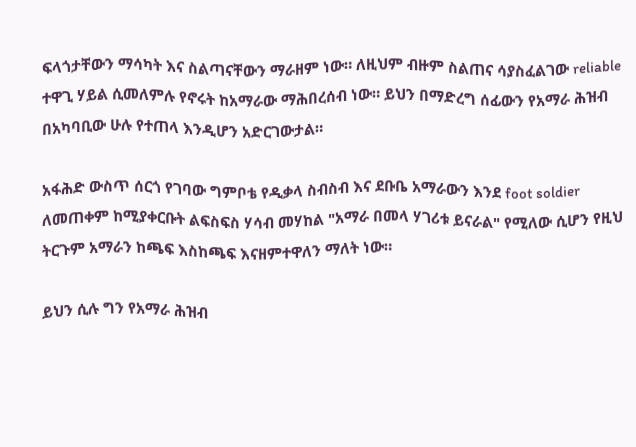ፍላጎታቸውን ማሳካት እና ስልጣናቸውን ማራዘም ነው። ለዚህም ብዙም ስልጠና ሳያስፈልገው reliable ተዋጊ ሃይል ሲመለምሉ የኖሩት ከአማራው ማሕበረሰብ ነው። ይህን በማድረግ ሰፊውን የአማራ ሕዝብ በአካባቢው ሁሉ የተጠላ እንዲሆን አድርገውታል።

አፋሕድ ውስጥ ሰርጎ የገባው ግምቦቴ የዲቃላ ስብስብ እና ደቡቤ አማራውን እንደ foot soldier ለመጠቀም ከሚያቀርቡት ልፍስፍስ ሃሳብ መሃከል "አማራ በመላ ሃገሪቱ ይናራል" የሚለው ሲሆን የዚህ ትርጉም አማራን ከጫፍ እስከጫፍ እናዘምተዋለን ማለት ነው።

ይህን ሲሉ ግን የአማራ ሕዝብ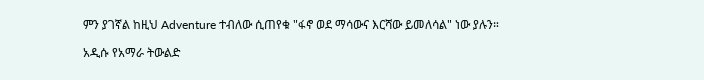ምን ያገኛል ከዚህ Adventure ተብለው ሲጠየቁ "ፋኖ ወደ ማሳውና እርሻው ይመለሳል" ነው ያሉን።

አዲሱ የአማራ ትውልድ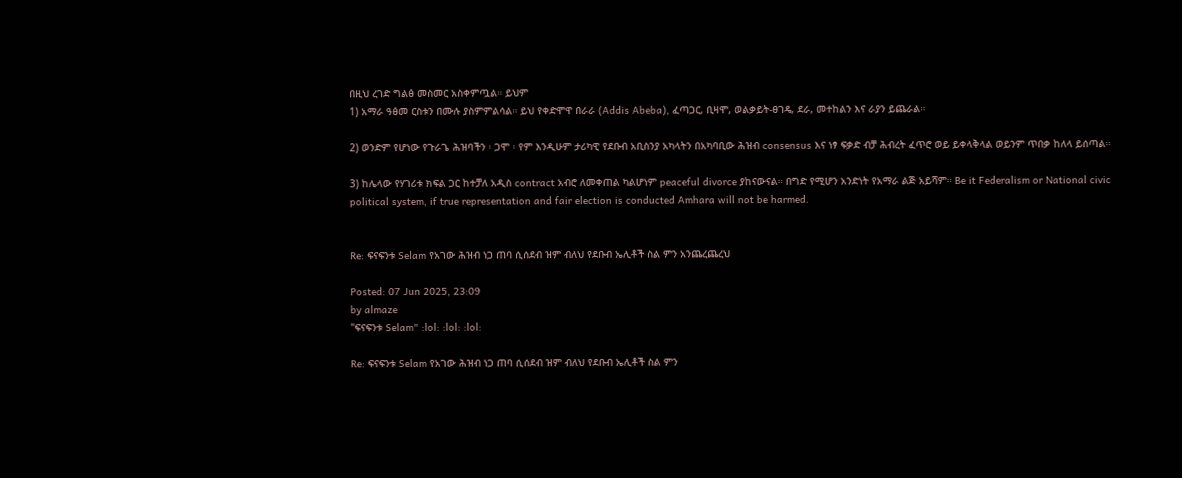በዚህ ረገድ ግልፅ መስመር አስቀምጧል። ይህም
1) አማራ ዓፅመ ርስቱን በሙሉ ያስምምልሳል። ይህ የቀድሞዋ በራራ (Addis Abeba), ፈጣጋር, ቢዛሞ, ወልቃይት-ፀገዴ, ደራ, መተከልን እና ራያን ይጨራል።

2) ወንድም የሆነው የጉራጌ ሕዝባችን ፡ ጋሞ ፡ የም እንዲሁም ታሪካዊ የደቡብ አቢስንያ አካላትን በአካባቢው ሕዝብ consensus እና ነፃ ፍቃድ ብቻ ሕብረት ፈጥሮ ወይ ይቀላቅላል ወይንም ጥበቃ ከለላ ይሰጣል።

3) ከሌላው የሃገሪቱ ክፍል ጋር ከተቻለ አዲስ contract አብሮ ለመቀጠል ካልሆነም peaceful divorce ያከናውናል። በግድ የሚሆን አንድነት የአማራ ልጅ አይሻም። Be it Federalism or National civic political system, if true representation and fair election is conducted Amhara will not be harmed.


Re: ፍናፍንቱ Selam የአገው ሕዝብ ነጋ ጠባ ሲሰደብ ዝም ብለህ የደቡብ ኤሊቶች ስል ምን አንጨረጨረህ

Posted: 07 Jun 2025, 23:09
by almaze
"ፍናፍንቱ Selam" :lol: :lol: :lol:

Re: ፍናፍንቱ Selam የአገው ሕዝብ ነጋ ጠባ ሲሰደብ ዝም ብለህ የደቡብ ኤሊቶች ስል ምን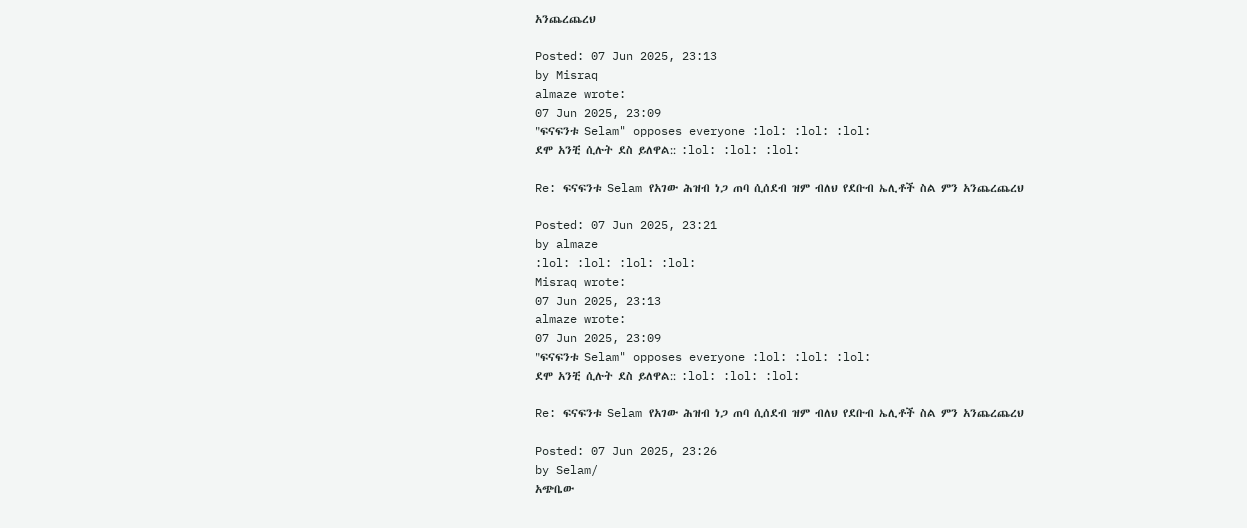አንጨረጨረህ

Posted: 07 Jun 2025, 23:13
by Misraq
almaze wrote:
07 Jun 2025, 23:09
"ፍናፍንቱ Selam" opposes everyone :lol: :lol: :lol:
ደሞ አንቺ ሲሉት ደስ ይለዋል:: :lol: :lol: :lol:

Re: ፍናፍንቱ Selam የአገው ሕዝብ ነጋ ጠባ ሲሰደብ ዝም ብለህ የደቡብ ኤሊቶች ስል ምን አንጨረጨረህ

Posted: 07 Jun 2025, 23:21
by almaze
:lol: :lol: :lol: :lol:
Misraq wrote:
07 Jun 2025, 23:13
almaze wrote:
07 Jun 2025, 23:09
"ፍናፍንቱ Selam" opposes everyone :lol: :lol: :lol:
ደሞ አንቺ ሲሉት ደስ ይለዋል:: :lol: :lol: :lol:

Re: ፍናፍንቱ Selam የአገው ሕዝብ ነጋ ጠባ ሲሰደብ ዝም ብለህ የደቡብ ኤሊቶች ስል ምን አንጨረጨረህ

Posted: 07 Jun 2025, 23:26
by Selam/
አጭቤው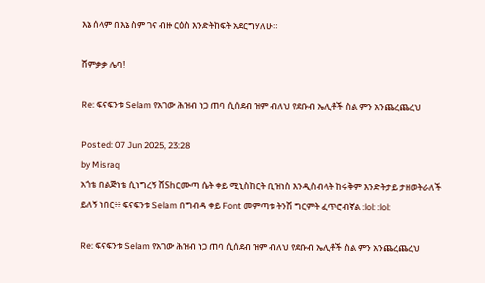እኔ ሰላም በእኔ ስም ገና ብዙ ርዕስ እንድትከፍት አደርግሃለሁ።

ሸምቃቃ ሌባ!

Re: ፍናፍንቱ Selam የአገው ሕዝብ ነጋ ጠባ ሲሰደብ ዝም ብለህ የደቡብ ኤሊቶች ስል ምን አንጨረጨረህ

Posted: 07 Jun 2025, 23:28
by Misraq
አጎቴ በልጅነቴ ሲነግረኝ ሸShርሙጣ ሴት ቀይ ሚኒስከርት ቢዝነስ እንዲስብላት ከሩቅም እንድትታይ ታዘወትራለች ይለኝ ነበር፥፥ ፍናፍንቱ Selam በግብዳ ቀይ Font መምጣቱ ትንሽ ግርምት ፈጥሮብኛል :lol: :lol:

Re: ፍናፍንቱ Selam የአገው ሕዝብ ነጋ ጠባ ሲሰደብ ዝም ብለህ የደቡብ ኤሊቶች ስል ምን አንጨረጨረህ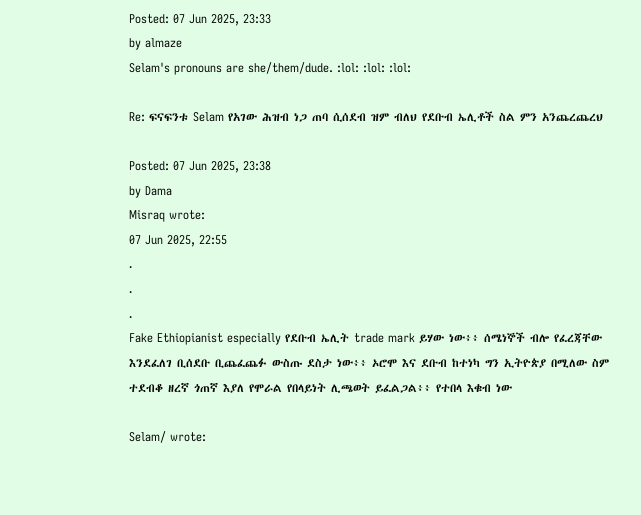Posted: 07 Jun 2025, 23:33
by almaze
Selam's pronouns are she/them/dude. :lol: :lol: :lol:

Re: ፍናፍንቱ Selam የአገው ሕዝብ ነጋ ጠባ ሲሰደብ ዝም ብለህ የደቡብ ኤሊቶች ስል ምን አንጨረጨረህ

Posted: 07 Jun 2025, 23:38
by Dama
Misraq wrote:
07 Jun 2025, 22:55
.
.
.
Fake Ethiopianist especially የደቡብ ኤሊት trade mark ይሃው ነው፥፥ ሰሜነኞች ብሎ የፈረጃቸው እንደፈለገ ቢሰደቡ ቢጨፈጨፉ ውስጡ ደስታ ነው፥፥ ኦሮሞ እና ደቡብ ከተነካ ግን ኢትዮጵያ በሚለው ስም ተደብቆ ዘረኛ ጎጠኛ እያለ የሞራል የበላይነት ሊጫወት ይፈልጋል፥፥ የተበላ እቁብ ነው

Selam/ wrote: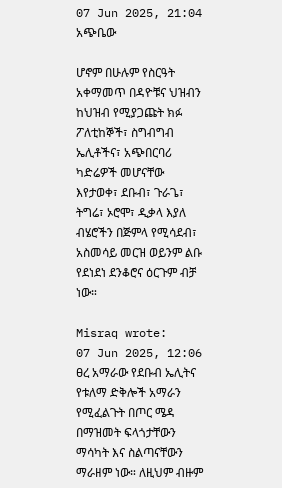07 Jun 2025, 21:04
አጭቤው

ሆኖም በሁሉም የስርዓት አቀማመጥ በዳዮቹና ህዝብን ከህዝብ የሚያጋጩት ክፉ ፖለቲከኞች፣ ስግብግብ ኤሊቶችና፣ አጭበርባሪ ካድሬዎች መሆናቸው እየታወቀ፣ ደቡብ፣ ጉራጌ፣ ትግሬ፣ ኦሮሞ፣ ዲቃላ እያለ ብሄሮችን በጅምላ የሚሳደብ፣ አስመሳይ መርዝ ወይንም ልቡ የደነደነ ደንቆሮና ዕርጉም ብቻ ነው።

Misraq wrote:
07 Jun 2025, 12:06
ፀረ አማራው የደቡብ ኤሊትና የቱለማ ድቅሎች አማራን የሚፈልጉት በጦር ሜዳ በማዝመት ፍላጎታቸውን ማሳካት እና ስልጣናቸውን ማራዘም ነው። ለዚህም ብዙም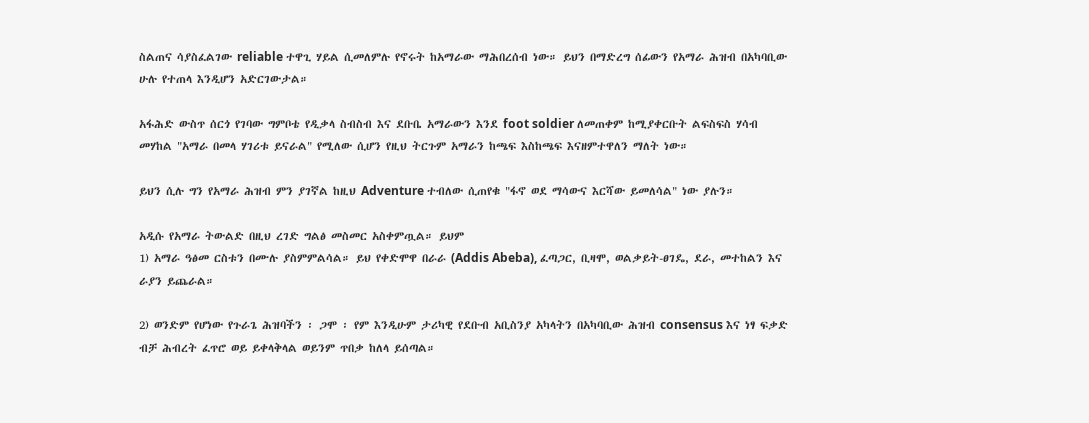ስልጠና ሳያስፈልገው reliable ተዋጊ ሃይል ሲመለምሉ የኖሩት ከአማራው ማሕበረሰብ ነው። ይህን በማድረግ ሰፊውን የአማራ ሕዝብ በአካባቢው ሁሉ የተጠላ እንዲሆን አድርገውታል።

አፋሕድ ውስጥ ሰርጎ የገባው ግምቦቴ የዲቃላ ስብስብ እና ደቡቤ አማራውን እንደ foot soldier ለመጠቀም ከሚያቀርቡት ልፍስፍስ ሃሳብ መሃከል "አማራ በመላ ሃገሪቱ ይናራል" የሚለው ሲሆን የዚህ ትርጉም አማራን ከጫፍ እስከጫፍ እናዘምተዋለን ማለት ነው።

ይህን ሲሉ ግን የአማራ ሕዝብ ምን ያገኛል ከዚህ Adventure ተብለው ሲጠየቁ "ፋኖ ወደ ማሳውና እርሻው ይመለሳል" ነው ያሉን።

አዲሱ የአማራ ትውልድ በዚህ ረገድ ግልፅ መስመር አስቀምጧል። ይህም
1) አማራ ዓፅመ ርስቱን በሙሉ ያስምምልሳል። ይህ የቀድሞዋ በራራ (Addis Abeba), ፈጣጋር, ቢዛሞ, ወልቃይት-ፀገዴ, ደራ, መተከልን እና ራያን ይጨራል።

2) ወንድም የሆነው የጉራጌ ሕዝባችን ፡ ጋሞ ፡ የም እንዲሁም ታሪካዊ የደቡብ አቢስንያ አካላትን በአካባቢው ሕዝብ consensus እና ነፃ ፍቃድ ብቻ ሕብረት ፈጥሮ ወይ ይቀላቅላል ወይንም ጥበቃ ከለላ ይሰጣል።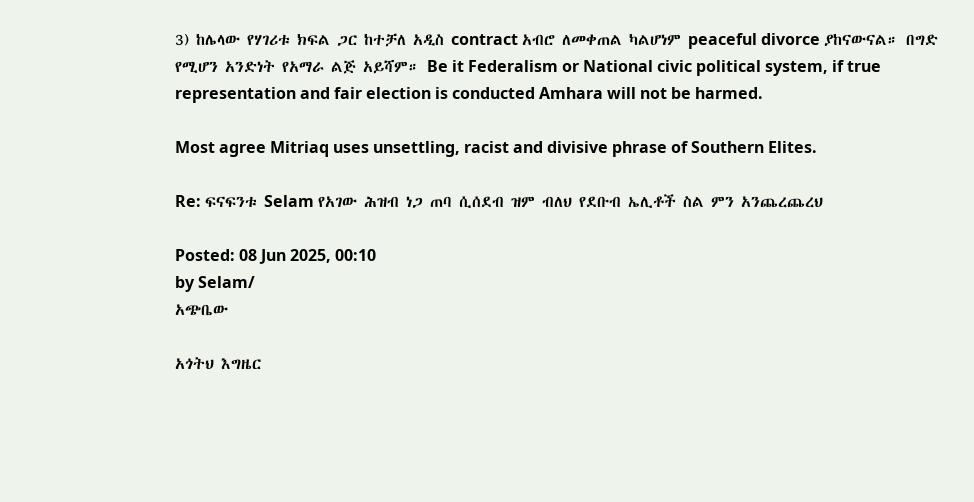3) ከሌላው የሃገሪቱ ክፍል ጋር ከተቻለ አዲስ contract አብሮ ለመቀጠል ካልሆነም peaceful divorce ያከናውናል። በግድ የሚሆን አንድነት የአማራ ልጅ አይሻም። Be it Federalism or National civic political system, if true representation and fair election is conducted Amhara will not be harmed.

Most agree Mitriaq uses unsettling, racist and divisive phrase of Southern Elites.

Re: ፍናፍንቱ Selam የአገው ሕዝብ ነጋ ጠባ ሲሰደብ ዝም ብለህ የደቡብ ኤሊቶች ስል ምን አንጨረጨረህ

Posted: 08 Jun 2025, 00:10
by Selam/
አጭቤው

አጎትህ እግዜር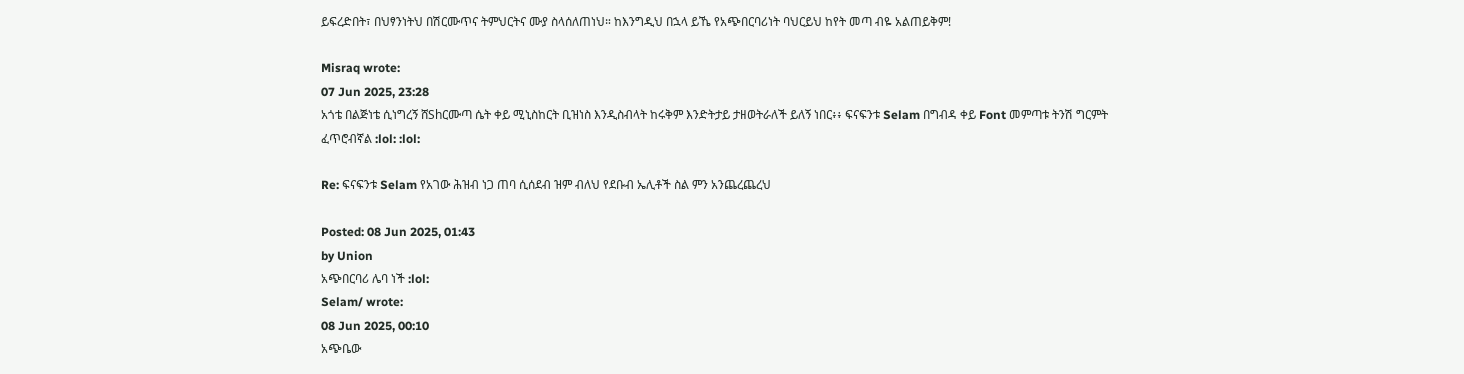ይፍረድበት፣ በህፃንነትህ በሽርሙጥና ትምህርትና ሙያ ስላሰለጠነህ። ከእንግዲህ በኋላ ይኼ የአጭበርባሪነት ባህርይህ ከየት መጣ ብዬ አልጠይቅም!

Misraq wrote:
07 Jun 2025, 23:28
አጎቴ በልጅነቴ ሲነግረኝ ሸShርሙጣ ሴት ቀይ ሚኒስከርት ቢዝነስ እንዲስብላት ከሩቅም እንድትታይ ታዘወትራለች ይለኝ ነበር፥፥ ፍናፍንቱ Selam በግብዳ ቀይ Font መምጣቱ ትንሽ ግርምት ፈጥሮብኛል :lol: :lol:

Re: ፍናፍንቱ Selam የአገው ሕዝብ ነጋ ጠባ ሲሰደብ ዝም ብለህ የደቡብ ኤሊቶች ስል ምን አንጨረጨረህ

Posted: 08 Jun 2025, 01:43
by Union
አጭበርባሪ ሌባ ነች :lol:
Selam/ wrote:
08 Jun 2025, 00:10
አጭቤው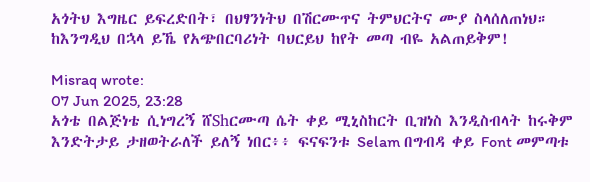አጎትህ እግዜር ይፍረድበት፣ በህፃንነትህ በሽርሙጥና ትምህርትና ሙያ ስላሰለጠነህ። ከእንግዲህ በኋላ ይኼ የአጭበርባሪነት ባህርይህ ከየት መጣ ብዬ አልጠይቅም!

Misraq wrote:
07 Jun 2025, 23:28
አጎቴ በልጅነቴ ሲነግረኝ ሸShርሙጣ ሴት ቀይ ሚኒስከርት ቢዝነስ እንዲስብላት ከሩቅም እንድትታይ ታዘወትራለች ይለኝ ነበር፥፥ ፍናፍንቱ Selam በግብዳ ቀይ Font መምጣቱ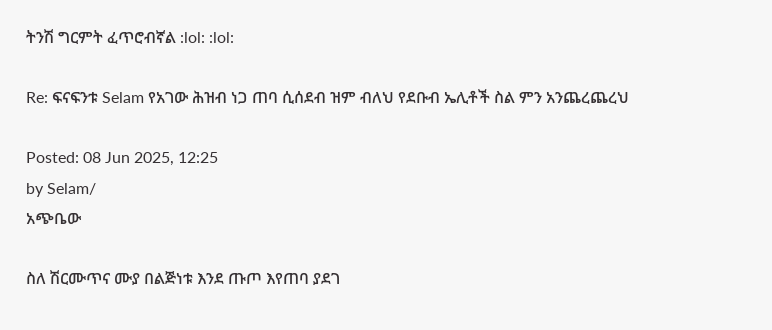ትንሽ ግርምት ፈጥሮብኛል :lol: :lol:

Re: ፍናፍንቱ Selam የአገው ሕዝብ ነጋ ጠባ ሲሰደብ ዝም ብለህ የደቡብ ኤሊቶች ስል ምን አንጨረጨረህ

Posted: 08 Jun 2025, 12:25
by Selam/
አጭቤው

ስለ ሽርሙጥና ሙያ በልጅነቱ እንደ ጡጦ እየጠባ ያደገ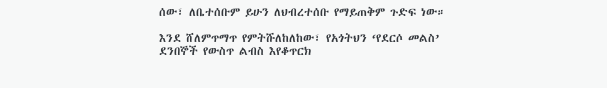ሰው፣ ለቤተሰቡም ይሁን ለህብረተሰቡ የማይጠቅም ጉድፍ ነው።

እንደ ሸለምጥማጥ የምትሹለከለከው፣ የአጎትህን ‘የደርሶ መልስ’ ደንበኞች የውስጥ ልብስ እየቆጥርክ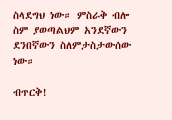ስላደግህ ነው። ምስራቅ ብሎ ስም ያወጣልህም አንደኛውን ደንበኛውን ስለምታስታውሰው ነው።

ብጥርቅ!